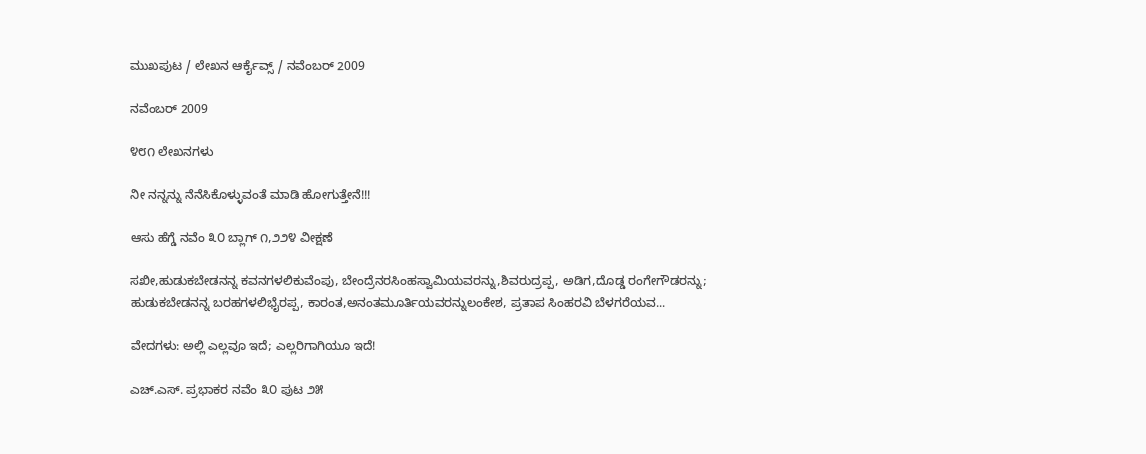ಮುಖಪುಟ / ಲೇಖನ ಆರ್ಕೈವ್ಸ್ / ನವೆಂಬರ್ 2009

ನವೆಂಬರ್ 2009

೪೮೧ ಲೇಖನಗಳು

ನೀ ನನ್ನನ್ನು ನೆನೆಸಿಕೊಳ್ಳುವಂತೆ ಮಾಡಿ ಹೋಗುತ್ತೇನೆ!!!

ಆಸು ಹೆಗ್ಡೆ ನವೆಂ ೩೦ ಬ್ಲಾಗ್ ೧,೨೨೪ ವೀಕ್ಷಣೆ

ಸಖೀ,ಹುಡುಕಬೇಡನನ್ನ ಕವನಗಳಲಿಕುವೆಂಪು, ಬೇಂದ್ರೆನರಸಿಂಹಸ್ವಾಮಿಯವರನ್ನು,ಶಿವರುದ್ರಪ್ಪ, ಅಡಿಗ,ದೊಡ್ಡ ರಂಗೇಗೌಡರನ್ನು; ಹುಡುಕಬೇಡನನ್ನ ಬರಹಗಳಲಿಭೈರಪ್ಪ, ಕಾರಂತ,ಅನಂತಮೂರ್ತಿಯವರನ್ನುಲಂಕೇಶ, ಪ್ರತಾಪ ಸಿಂಹರವಿ ಬೆಳಗರೆಯವ...

ವೇದಗಳು: ಅಲ್ಲಿ ಎಲ್ಲವೂ ಇದೆ; ಎಲ್ಲರಿಗಾಗಿಯೂ ಇದೆ!

ಎಚ್.ಎಸ್. ಪ್ರಭಾಕರ ನವೆಂ ೩೦ ಪುಟ ೨೫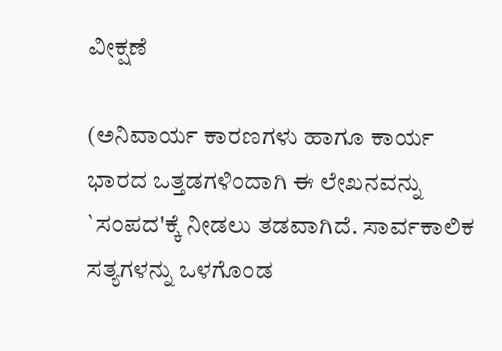ವೀಕ್ಷಣೆ

(ಅನಿವಾರ್ಯ ಕಾರಣಗಳು ಹಾಗೂ ಕಾರ್ಯ ಭಾರದ ಒತ್ತಡಗಳಿಂದಾಗಿ ಈ ಲೇಖನವನ್ನು `ಸಂಪದ'ಕ್ಕೆ ನೀಡಲು ತಡವಾಗಿದೆ. ಸಾರ್ವಕಾಲಿಕ ಸತ್ಯಗಳನ್ನು ಒಳಗೊಂಡ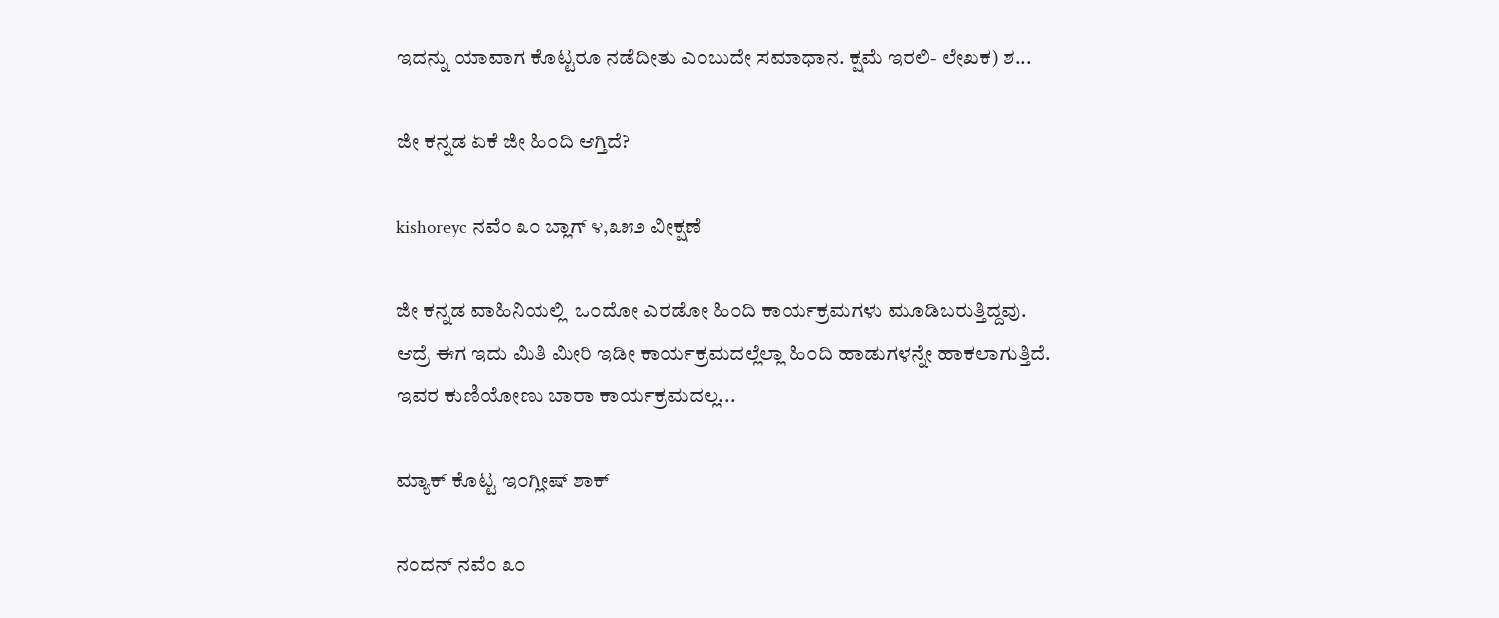ಇದನ್ನು ಯಾವಾಗ ಕೊಟ್ಟರೂ ನಡೆದೀತು ಎಂಬುದೇ ಸಮಾಧಾನ. ಕ್ಷಮೆ ಇರಲಿ- ಲೇಖಕ) ಶ...

ಜೀ ಕನ್ನಡ ಏಕೆ ಜೀ ಹಿ೦ದಿ ಆಗ್ತಿದೆ?

kishoreyc ನವೆಂ ೩೦ ಬ್ಲಾಗ್ ೪,೩೫೨ ವೀಕ್ಷಣೆ

ಜೀ ಕನ್ನಡ ವಾಹಿನಿಯಲ್ಲಿ  ಒ೦ದೋ ಎರಡೋ ಹಿ೦ದಿ ಕಾರ್ಯಕ್ರಮಗಳು ಮೂಡಿಬರುತ್ತಿದ್ದವು.  ಆದ್ರೆ ಈಗ ಇದು ಮಿತಿ ಮೀರಿ ಇಡೀ ಕಾರ್ಯಕ್ರಮದಲ್ಲೆಲ್ಲಾ ಹಿ೦ದಿ ಹಾಡುಗಳನ್ನೇ ಹಾಕಲಾಗುತ್ತಿದೆ.  ಇವರ ಕುಣಿಯೋಣು ಬಾರಾ ಕಾರ್ಯಕ್ರಮದಲ್ಲ...

ಮ್ಯಾಕ್ ಕೊಟ್ಟ ಇ೦ಗ್ಲೀಷ್ ಶಾಕ್

ನಂದನ್ ನವೆಂ ೩೦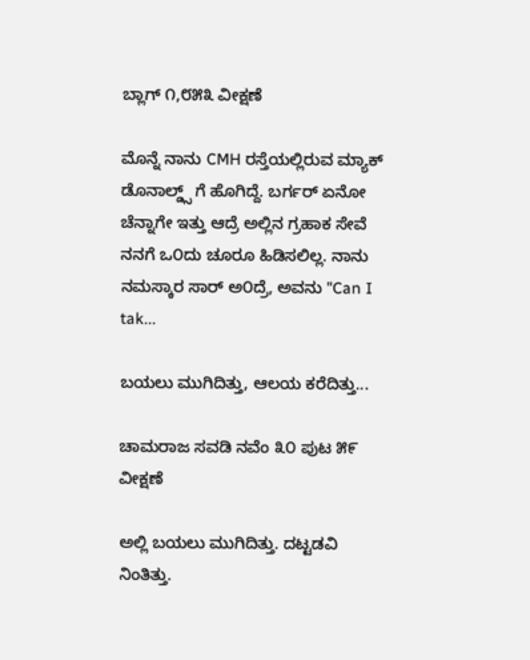ಬ್ಲಾಗ್ ೧,೮೫೩ ವೀಕ್ಷಣೆ

ಮೊನ್ನೆ ನಾನು CMH ರಸ್ತೆಯಲ್ಲಿರುವ ಮ್ಯಾಕ್ ಡೊನಾಲ್ಡ್ಸ್ ಗೆ ಹೊಗಿದ್ದೆ. ಬರ್ಗರ್ ಏನೋ ಚೆನ್ನಾಗೇ ಇತ್ತು ಆದ್ರೆ ಅಲ್ಲಿನ ಗ್ರಹಾಕ ಸೇವೆ ನನಗೆ ಒ೦ದು ಚೂರೂ ಹಿಡಿಸಲಿಲ್ಲ. ನಾನು ನಮಸ್ಕಾರ ಸಾರ್ ಅ೦ದ್ರೆ, ಅವನು "Can I tak...

ಬಯಲು ಮುಗಿದಿತ್ತು, ಆಲಯ ಕರೆದಿತ್ತು...

ಚಾಮರಾಜ ಸವಡಿ ನವೆಂ ೩೦ ಪುಟ ೫೯ ವೀಕ್ಷಣೆ

ಅಲ್ಲಿ ಬಯಲು ಮುಗಿದಿತ್ತು. ದಟ್ಟಡವಿ ನಿಂತಿತ್ತು.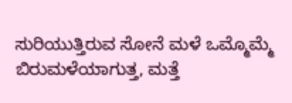ಸುರಿಯುತ್ತಿರುವ ಸೋನೆ ಮಳೆ ಒಮ್ಮೊಮ್ಮೆ ಬಿರುಮಳೆಯಾಗುತ್ತ, ಮತ್ತೆ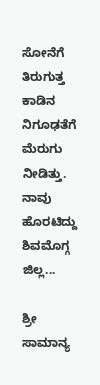ಸೋನೆಗೆ ತಿರುಗುತ್ತ ಕಾಡಿನ ನಿಗೂಢತೆಗೆ ಮೆರುಗು ನೀಡಿತ್ತು. ನಾವು ಹೊರಟಿದ್ದು ಶಿವಮೊಗ್ಗ ಜಿಲ್ಲ...

ಶ್ರೀ ಸಾಮಾನ್ಯ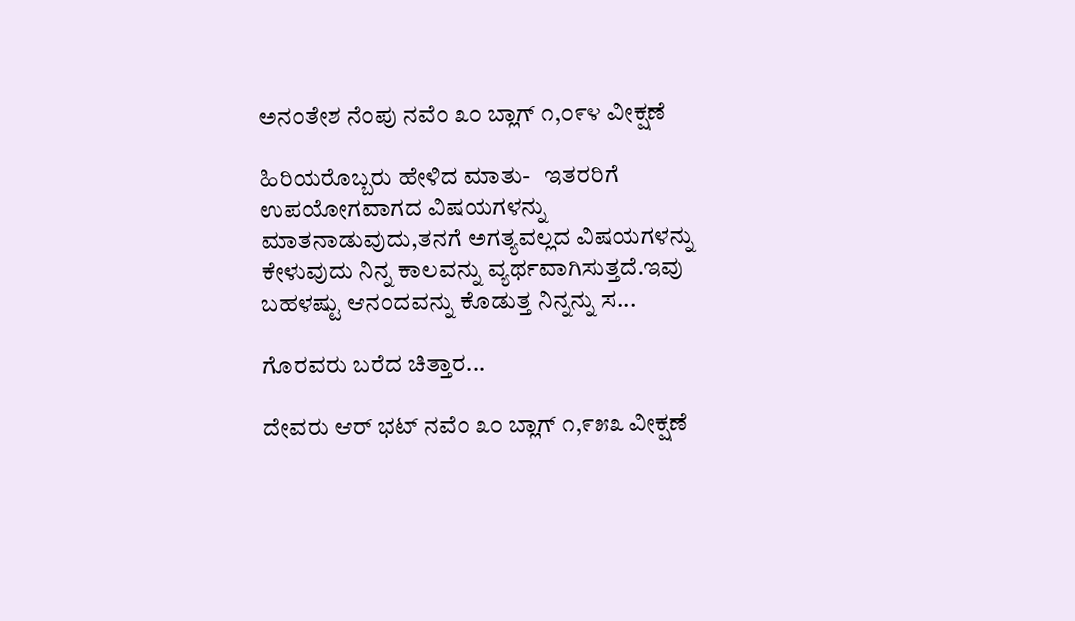ಅನಂತೇಶ ನೆಂಪು ನವೆಂ ೩೦ ಬ್ಲಾಗ್ ೧,೦೯೪ ವೀಕ್ಷಣೆ

ಹಿರಿಯರೊಬ್ಬರು ಹೇಳಿದ ಮಾತು-   ಇತರರಿಗೆ ಉಪಯೋಗವಾಗದ ವಿಷಯಗಳನ್ನು ಮಾತನಾಡುವುದು,ತನಗೆ ಅಗತ್ಯವಲ್ಲದ ವಿಷಯಗಳನ್ನು ಕೇಳುವುದು ನಿನ್ನ ಕಾಲವನ್ನು ವ್ಯರ್ಥವಾಗಿಸುತ್ತದೆ.ಇವು ಬಹಳಷ್ಟು ಆನಂದವನ್ನು ಕೊಡುತ್ತ ನಿನ್ನನ್ನು ಸ...

ಗೊರವರು ಬರೆದ ಚಿತ್ತಾರ...

ದೇವರು ಆರ್ ಭಟ್ ನವೆಂ ೩೦ ಬ್ಲಾಗ್ ೧,೯೫೩ ವೀಕ್ಷಣೆ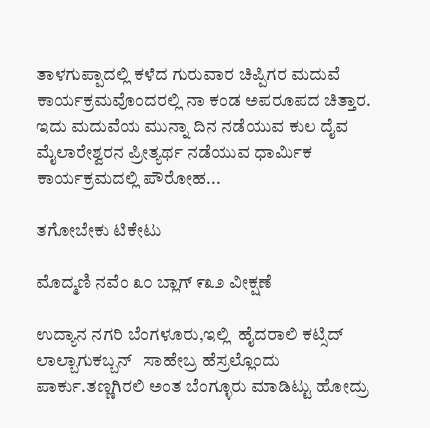ತಾಳಗುಪ್ಪಾದಲ್ಲಿ ಕಳೆದ ಗುರುವಾರ ಚಿಪ್ಪಿಗರ ಮದುವೆ ಕಾರ್ಯಕ್ರಮವೊಂದರಲ್ಲಿ ನಾ ಕಂಡ ಅಪರೂಪದ ಚಿತ್ತಾರ. ಇದು ಮದುವೆಯ ಮುನ್ನಾ ದಿನ ನಡೆಯುವ ಕುಲ ದೈವ ಮೈಲಾರೇಶ್ವರನ ಪ್ರೀತ್ಯರ್ಥ ನಡೆಯುವ ಧಾರ್ಮಿಕ ಕಾರ್ಯಕ್ರಮದಲ್ಲಿ ಪೌರೋಹ...

ತಗೋಬೇಕು ಟಿಕೇಟು

ಮೊದ್ಮಣಿ ನವೆಂ ೩೦ ಬ್ಲಾಗ್ ೯೩೨ ವೀಕ್ಷಣೆ

ಉದ್ಯಾನ ನಗರಿ ಬೆಂಗಳೂರು,ಇಲ್ಲಿ  ಹೈದರಾಲಿ ಕಟ್ಸಿದ್ ಲಾಲ್ಬಾಗುಕಬ್ಬನ್   ಸಾಹೇಬ್ರ ಹೆಸ್ರಲ್ಲೊಂದು  ಪಾರ್ಕು.ತಣ್ಣಗಿರಲಿ ಅಂತ ಬೆಂಗ್ಳೂರು ಮಾಡಿಟ್ಟು ಹೋದ್ರು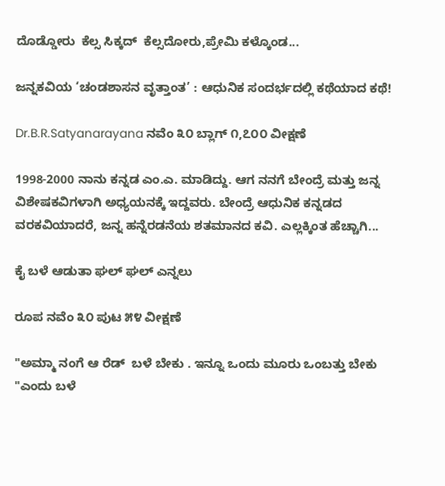ದೊಡ್ಡೋರು  ಕೆಲ್ಸ ಸಿಕ್ಕದ್  ಕೆಲ್ಸದೋರು,ಪ್ರೇಮಿ ಕಳ್ಕೊಂಡ...

ಜನ್ನಕವಿಯ ‘ಚಂಡಶಾಸನ ವೃತ್ತಾಂತ’ : ಆಧುನಿಕ ಸಂದರ್ಭದಲ್ಲಿ ಕಥೆಯಾದ ಕಥೆ!

Dr.B.R.Satyanarayana ನವೆಂ ೩೦ ಬ್ಲಾಗ್ ೧,೭೦೦ ವೀಕ್ಷಣೆ

1998-2000 ನಾನು ಕನ್ನಡ ಎಂ.ಎ. ಮಾಡಿದ್ದು. ಆಗ ನನಗೆ ಬೇಂದ್ರೆ ಮತ್ತು ಜನ್ನ ವಿಶೇಷಕವಿಗಳಾಗಿ ಅಧ್ಯಯನಕ್ಕೆ ಇದ್ದವರು. ಬೇಂದ್ರೆ ಆಧುನಿಕ ಕನ್ನಡದ ವರಕವಿಯಾದರೆ, ಜನ್ನ ಹನ್ನೆರಡನೆಯ ಶತಮಾನದ ಕವಿ. ಎಲ್ಲಕ್ಕಿಂತ ಹೆಚ್ಚಾಗಿ...

ಕೈ ಬಳೆ ಆಡುತಾ ಘಲ್ ಘಲ್ ಎನ್ನಲು

ರೂಪ ನವೆಂ ೩೦ ಪುಟ ೫೪ ವೀಕ್ಷಣೆ

"ಅಮ್ಮಾ ನಂಗೆ ಆ ರೆಡ್  ಬಳೆ ಬೇಕು . ಇನ್ನೂ ಒಂದು ಮೂರು ಒಂಬತ್ತು ಬೇಕು "ಎಂದು ಬಳೆ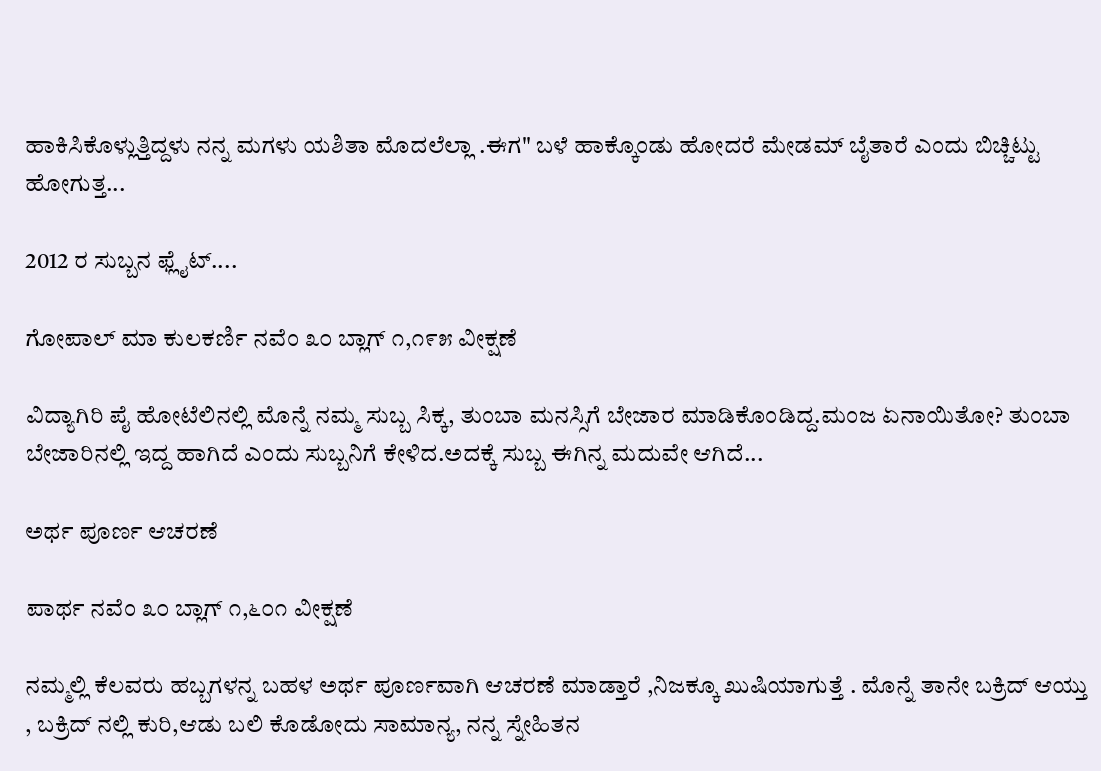ಹಾಕಿಸಿಕೊಳ್ಲುತ್ತಿದ್ದಳು ನನ್ನ ಮಗಳು ಯಶಿತಾ ಮೊದಲೆಲ್ಲಾ .ಈಗ" ಬಳೆ ಹಾಕ್ಕೊಂಡು ಹೋದರೆ ಮೇಡಮ್ ಬೈತಾರೆ ಎಂದು ಬಿಚ್ಚಿಟ್ಟು ಹೋಗುತ್ತ...

2012 ರ ಸುಬ್ಬನ ಫ್ಲೈಟ್....

ಗೋಪಾಲ್ ಮಾ ಕುಲಕರ್ಣಿ ನವೆಂ ೩೦ ಬ್ಲಾಗ್ ೧,೧೯೫ ವೀಕ್ಷಣೆ

ವಿದ್ಯಾಗಿರಿ ಪೈ ಹೋಟೆಲಿನಲ್ಲಿ ಮೊನ್ನೆ ನಮ್ಮ ಸುಬ್ಬ ಸಿಕ್ಕ, ತುಂಬಾ ಮನಸ್ಸಿಗೆ ಬೇಜಾರ ಮಾಡಿಕೊಂಡಿದ್ದ.ಮಂಜ ಏನಾಯಿತೋ? ತುಂಬಾ ಬೇಜಾರಿನಲ್ಲಿ ಇದ್ದ ಹಾಗಿದೆ ಎಂದು ಸುಬ್ಬನಿಗೆ ಕೇಳಿದ.ಅದಕ್ಕೆ ಸುಬ್ಬ ಈಗಿನ್ನ ಮದುವೇ ಆಗಿದೆ...

ಅರ್ಥ ಪೂರ್ಣ ಆಚರಣೆ

ಪಾರ್ಥ ನವೆಂ ೩೦ ಬ್ಲಾಗ್ ೧,೬೦೧ ವೀಕ್ಷಣೆ

ನಮ್ಮಲ್ಲಿ ಕೆಲವರು ಹಬ್ಬಗಳನ್ನ ಬಹಳ ಅರ್ಥ ಪೂರ್ಣವಾಗಿ ಆಚರಣೆ ಮಾಡ್ತಾರೆ ,ನಿಜಕ್ಕೂ ಖುಷಿಯಾಗುತ್ತೆ . ಮೊನ್ನೆ ತಾನೇ ಬಕ್ರಿದ್ ಆಯ್ತು , ಬಕ್ರಿದ್ ನಲ್ಲಿ ಕುರಿ,ಆಡು ಬಲಿ ಕೊಡೋದು ಸಾಮಾನ್ಯ, ನನ್ನ ಸ್ನೇಹಿತನ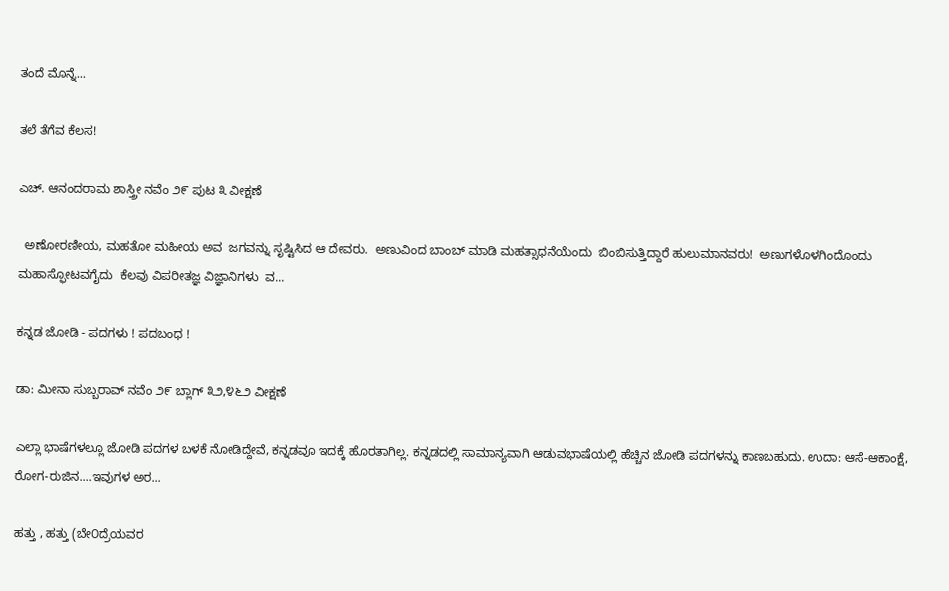ತಂದೆ ಮೊನ್ನೆ...

ತಲೆ ತೆಗೆವ ಕೆಲಸ!

ಎಚ್. ಆನಂದರಾಮ ಶಾಸ್ತ್ರೀ ನವೆಂ ೨೯ ಪುಟ ೩ ವೀಕ್ಷಣೆ

  ಅಣೋರಣೀಯ, ಮಹತೋ ಮಹೀಯ ಅವ  ಜಗವನ್ನು ಸೃಷ್ಟಿಸಿದ ಆ ದೇವರು.  ಅಣುವಿಂದ ಬಾಂಬ್ ಮಾಡಿ ಮಹತ್ಸಾಧನೆಯೆಂದು  ಬಿಂಬಿಸುತ್ತಿದ್ದಾರೆ ಹುಲುಮಾನವರು!  ಅಣುಗಳೊಳಗಿಂದೊಂದು ಮಹಾಸ್ಫೋಟವಗೈದು  ಕೆಲವು ವಿಪರೀತಜ್ಞ ವಿಜ್ಞಾನಿಗಳು  ವ...

ಕನ್ನಡ ಜೋಡಿ - ಪದಗಳು ! ಪದಬಂಧ !

ಡಾ: ಮೀನಾ ಸುಬ್ಬರಾವ್ ನವೆಂ ೨೯ ಬ್ಲಾಗ್ ೩೨,೪೬೨ ವೀಕ್ಷಣೆ

ಎಲ್ಲಾ ಭಾಷೆಗಳಲ್ಲೂ ಜೋಡಿ ಪದಗಳ ಬಳಕೆ ನೋಡಿದ್ದೇವೆ, ಕನ್ನಡವೂ ಇದಕ್ಕೆ ಹೊರತಾಗಿಲ್ಲ. ಕನ್ನಡದಲ್ಲಿ ಸಾಮಾನ್ಯವಾಗಿ ಆಡುವಭಾಷೆಯಲ್ಲಿ ಹೆಚ್ಚಿನ ಜೋಡಿ ಪದಗಳನ್ನು ಕಾಣಬಹುದು. ಉದಾ: ಆಸೆ-ಆಕಾಂಕ್ಷೆ, ರೋಗ-ರುಜಿನ....ಇವುಗಳ ಅರ...

ಹತ್ತು , ಹತ್ತು (ಬೇ೦ದ್ರೆಯವರ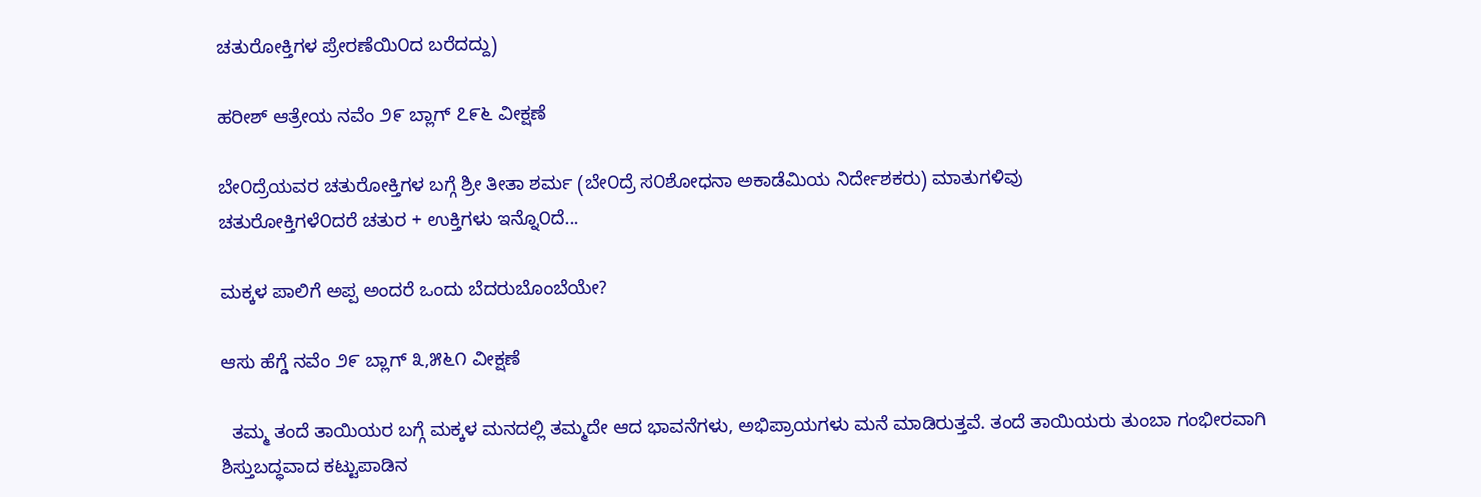ಚತುರೋಕ್ತಿಗಳ ಪ್ರೇರಣೆಯಿ೦ದ ಬರೆದದ್ದು)

ಹರೀಶ್ ಆತ್ರೇಯ ನವೆಂ ೨೯ ಬ್ಲಾಗ್ ೭೯೬ ವೀಕ್ಷಣೆ

ಬೇ೦ದ್ರೆಯವರ ಚತುರೋಕ್ತಿಗಳ ಬಗ್ಗೆ ಶ್ರೀ ತೀತಾ ಶರ್ಮ (ಬೇ೦ದ್ರೆ ಸ೦ಶೋಧನಾ ಅಕಾಡೆಮಿಯ ನಿರ್ದೇಶಕರು) ಮಾತುಗಳಿವು                                                ಚತುರೋಕ್ತಿಗಳೆ೦ದರೆ ಚತುರ + ಉಕ್ತಿಗಳು ಇನ್ನೊ೦ದೆ...

ಮಕ್ಕಳ ಪಾಲಿಗೆ ಅಪ್ಪ ಅಂದರೆ ಒಂದು ಬೆದರುಬೊಂಬೆಯೇ?

ಆಸು ಹೆಗ್ಡೆ ನವೆಂ ೨೯ ಬ್ಲಾಗ್ ೩,೫೬೧ ವೀಕ್ಷಣೆ

  ತಮ್ಮ ತಂದೆ ತಾಯಿಯರ ಬಗ್ಗೆ ಮಕ್ಕಳ ಮನದಲ್ಲಿ ತಮ್ಮದೇ ಆದ ಭಾವನೆಗಳು, ಅಭಿಪ್ರಾಯಗಳು ಮನೆ ಮಾಡಿರುತ್ತವೆ. ತಂದೆ ತಾಯಿಯರು ತುಂಬಾ ಗಂಭೀರವಾಗಿ ಶಿಸ್ತುಬದ್ಧವಾದ ಕಟ್ಟುಪಾಡಿನ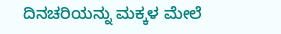ದಿನಚರಿಯನ್ನು ಮಕ್ಕಳ ಮೇಲೆ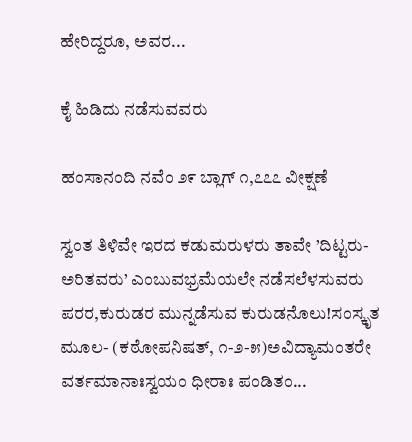ಹೇರಿದ್ದರೂ, ಅವರ...

ಕೈ ಹಿಡಿದು ನಡೆಸುವವರು

ಹಂಸಾನಂದಿ ನವೆಂ ೨೯ ಬ್ಲಾಗ್ ೧,೭೭೭ ವೀಕ್ಷಣೆ

ಸ್ವಂತ ತಿಳಿವೇ ಇರದ ಕಡುಮರುಳರು ತಾವೇ ’ದಿಟ್ಟರು-ಅರಿತವರು’ ಎಂಬುವಭ್ರಮೆಯಲೇ ನಡೆಸಲೆಳಸುವರು ಪರರ,ಕುರುಡರ ಮುನ್ನಡೆಸುವ ಕುರುಡನೊಲು!ಸಂಸ್ಕೃತ ಮೂಲ- (ಕಠೋಪನಿಷತ್, ೧-೨-೫)ಅವಿದ್ಯಾಮಂತರೇ ವರ್ತಮಾನಾಃಸ್ವಯಂ ಧೀರಾಃ ಪಂಡಿತಂ...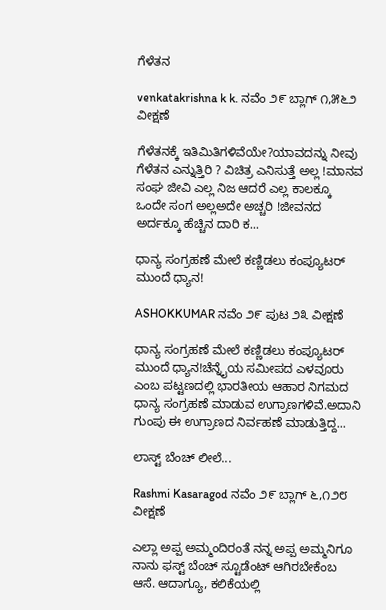ಗೆಳೆತನ

venkatakrishna k k. ನವೆಂ ೨೯ ಬ್ಲಾಗ್ ೧,೫೬೨ ವೀಕ್ಷಣೆ

ಗೆಳೆತನಕ್ಕೆ ಇತಿಮಿತಿಗಳಿವೆಯೇ?ಯಾವದನ್ನು ನೀವು ಗೆಳೆತನ ಎನ್ನುತ್ತಿರಿ ? ವಿಚಿತ್ರ ಎನಿಸುತ್ತೆ ಅಲ್ಲ !ಮಾನವ ಸಂಘ ಜೀವಿ ಎಲ್ಲ ನಿಜ ಆದರೆ ಎಲ್ಲ ಕಾಲಕ್ಕೂ ಒಂದೇ ಸಂಗ ಅಲ್ಲಅದೇ ಅಚ್ಚರಿ !ಜೀವನದ ಅರ್ದಕ್ಕೂ ಹೆಚ್ಚಿನ ದಾರಿ ಕ...

ಧಾನ್ಯ ಸಂಗ್ರಹಣೆ ಮೇಲೆ ಕಣ್ಣಿಡಲು ಕಂಪ್ಯೂಟರ್ ಮುಂದೆ ಧ್ಯಾನ!

ASHOKKUMAR ನವೆಂ ೨೯ ಪುಟ ೨೩ ವೀಕ್ಷಣೆ

ಧಾನ್ಯ ಸಂಗ್ರಹಣೆ ಮೇಲೆ ಕಣ್ಣಿಡಲು ಕಂಪ್ಯೂಟರ್ ಮುಂದೆ ಧ್ಯಾನ!ಚೆನ್ನೈಯ ಸಮೀಪದ ಎಳವೂರು ಎಂಬ ಪಟ್ಟಣದಲ್ಲಿ ಭಾರತೀಯ ಆಹಾರ ನಿಗಮದ ಧಾನ್ಯ ಸಂಗ್ರಹಣೆ ಮಾಡುವ ಉಗ್ರಾಣಗಳಿವೆ.ಅದಾನಿ ಗುಂಪು ಈ ಉಗ್ರಾಣದ ನಿರ್ವಹಣೆ ಮಾಡುತ್ತಿದ್ದ...

ಲಾಸ್ಟ್ ಬೆಂಚ್ ಲೀಲೆ...

Rashmi Kasaragod ನವೆಂ ೨೯ ಬ್ಲಾಗ್ ೬,೧೨೮ ವೀಕ್ಷಣೆ

ಎಲ್ಲಾ ಅಪ್ಪ ಅಮ್ಮಂದಿರಂತೆ ನನ್ನ ಅಪ್ಪ ಅಮ್ಮನಿಗೂ ನಾನು ಫಸ್ಟ್ ಬೆಂಚ್ ಸ್ಟೂಡೆಂಟ್ ಆಗಿರಬೇಕೆಂಬ ಆಸೆ. ಆದಾಗ್ಯೂ, ಕಲಿಕೆಯಲ್ಲಿ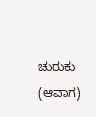ಚುರುಕು (ಆವಾಗ)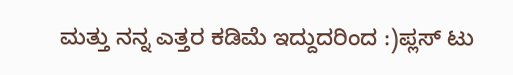ಮತ್ತು ನನ್ನ ಎತ್ತರ ಕಡಿಮೆ ಇದ್ದುದರಿಂದ :)ಪ್ಲಸ್ ಟು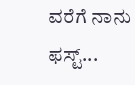ವರೆಗೆ ನಾನು ಫಸ್ಟ್...